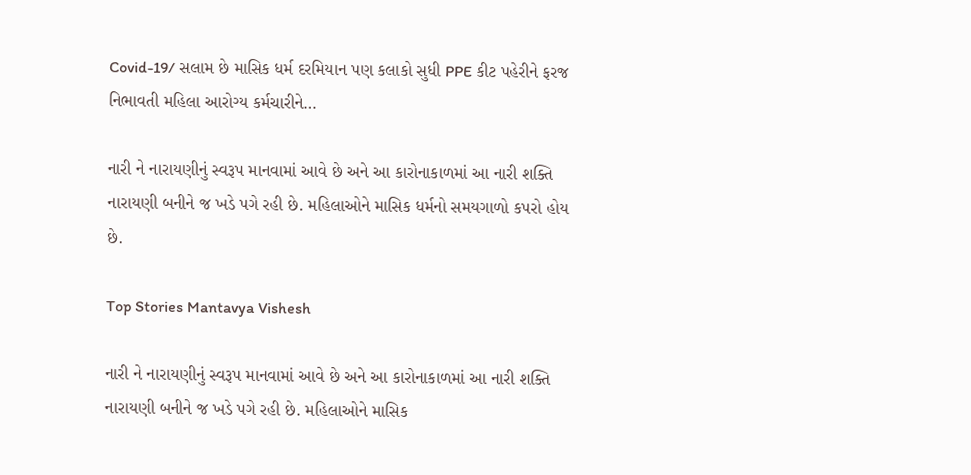Covid-19/ સલામ છે માસિક ધર્મ દરમિયાન પણ કલાકો સુધી PPE કીટ પહેરીને ફરજ નિભાવતી મહિલા આરોગ્ય કર્મચારીને…

નારી ને નારાયણીનું સ્વરૂપ માનવામાં આવે છે અને આ કારોનાકાળમાં આ નારી શક્તિ નારાયણી બનીને જ ખડે પગે રહી છે. મહિલાઓને માસિક ધર્મનો સમયગાળો કપરો હોય છે.

Top Stories Mantavya Vishesh

નારી ને નારાયણીનું સ્વરૂપ માનવામાં આવે છે અને આ કારોનાકાળમાં આ નારી શક્તિ નારાયણી બનીને જ ખડે પગે રહી છે. મહિલાઓને માસિક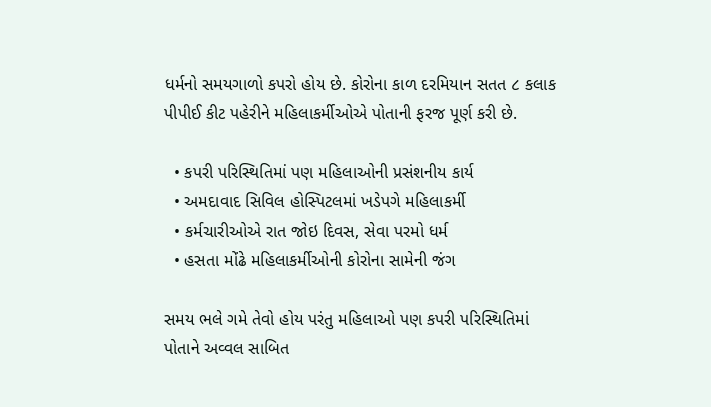ધર્મનો સમયગાળો કપરો હોય છે. કોરોના કાળ દરમિયાન સતત ૮ કલાક પીપીઈ કીટ પહેરીને મહિલાકર્મીઓએ પોતાની ફરજ પૂર્ણ કરી છે.

  • કપરી પરિસ્થિતિમાં પણ મહિલાઓની પ્રસંશનીય કાર્ય
  • અમદાવાદ સિવિલ હોસ્પિટલમાં ખડેપગે મહિલાકર્મી
  • કર્મચારીઓએ રાત જોઇ દિવસ, સેવા પરમો ધર્મ
  • હસતા મોંઢે મહિલાકર્મીઓની કોરોના સામેની જંગ

સમય ભલે ગમે તેવો હોય પરંતુ મહિલાઓ પણ કપરી પરિસ્થિતિમાં પોતાને અવ્વલ સાબિત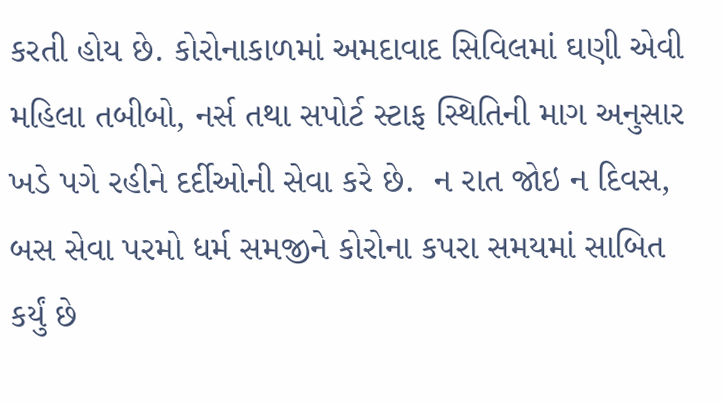કરતી હોય છે. કોરોનાકાળમાં અમદાવાદ સિવિલમાં ઘણી એવી મહિલા તબીબો, નર્સ તથા સપોર્ટ સ્ટાફ સ્થિતિની માગ અનુસાર ખડે પગે રહીને દર્દીઓની સેવા કરે છે.  ન રાત જોઇ ન દિવસ,  બસ સેવા પરમો ધર્મ સમજીને કોરોના કપરા સમયમાં સાબિત કર્યું છે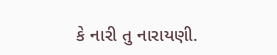કે નારી તુ નારાયણી.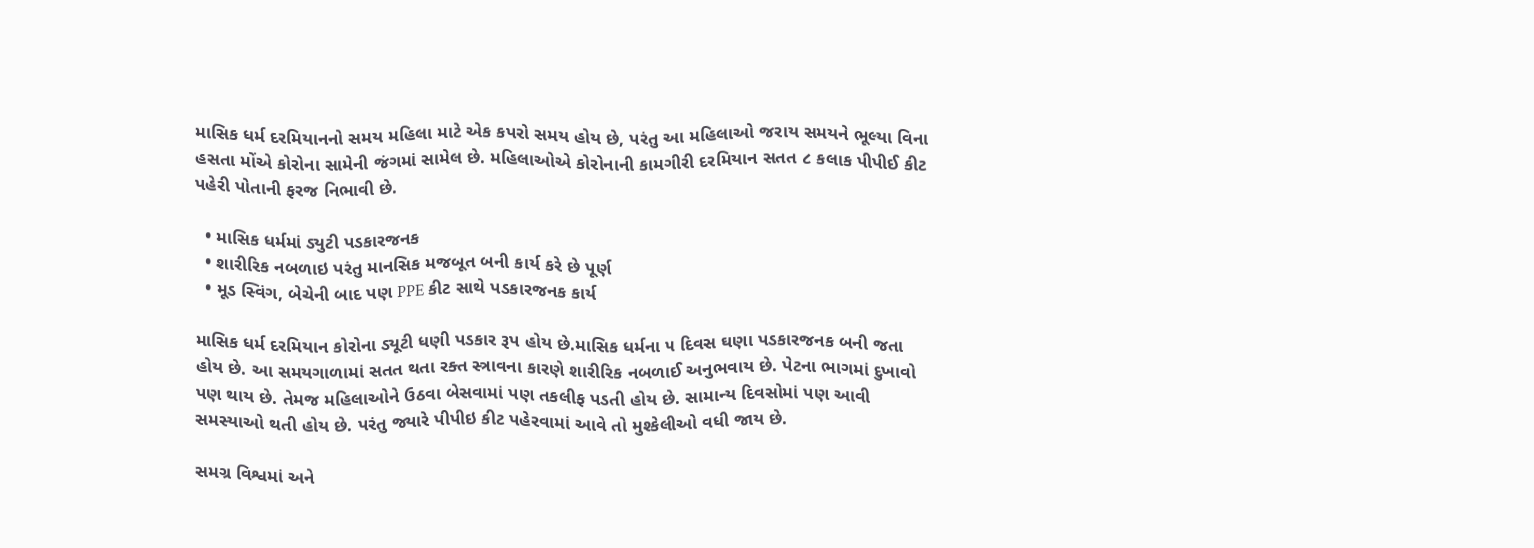માસિક ધર્મ દરમિયાનનો સમય મહિલા માટે એક કપરો સમય હોય છે, પરંતુ આ મહિલાઓ જરાય સમયને ભૂલ્યા વિના હસતા મોંએ કોરોના સામેની જંગમાં સામેલ છે. મહિલાઓએ કોરોનાની કામગીરી દરમિયાન સતત ૮ કલાક પીપીઈ કીટ પહેરી પોતાની ફરજ નિભાવી છે.

  • માસિક ધર્મમાં ડ્યુટી પડકારજનક
  • શારીરિક નબળાઇ પરંતુ માનસિક મજબૂત બની કાર્ય કરે છે પૂર્ણ
  • મૂડ સ્વિંગ, બેચેની બાદ પણ PPE કીટ સાથે પડકારજનક કાર્ય

માસિક ધર્મ દરમિયાન કોરોના ડ્યૂટી ધણી પડકાર રૂપ હોય છે.માસિક ધર્મના ૫ દિવસ ઘણા પડકારજનક બની જતા હોય છે. આ સમયગાળામાં સતત થતા રક્ત સ્ત્રાવના કારણે શારીરિક નબળાઈ અનુભવાય છે. પેટના ભાગમાં દુખાવો પણ થાય છે. તેમજ મહિલાઓને ઉઠવા બેસવામાં પણ તકલીફ પડતી હોય છે. સામાન્ય દિવસોમાં પણ આવી સમસ્યાઓ થતી હોય છે. પરંતુ જ્યારે પીપીઇ કીટ પહેરવામાં આવે તો મુશ્કેલીઓ વધી જાય છે.

સમગ્ર વિશ્વમાં અને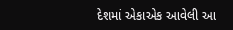દેશમાં એકાએક આવેલી આ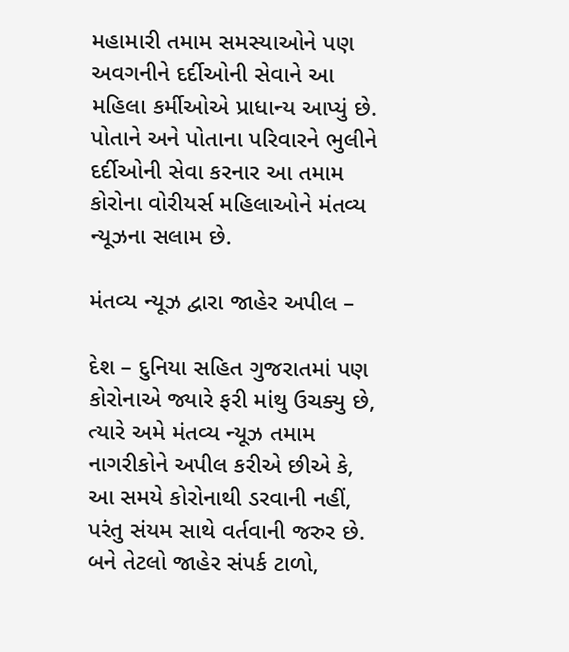મહામારી તમામ સમસ્યાઓને પણ અવગનીને દર્દીઓની સેવાને આ મહિલા કર્મીઓએ પ્રાધાન્ય આપ્યું છે. પોતાને અને પોતાના પરિવારને ભુલીને દર્દીઓની સેવા કરનાર આ તમામ કોરોના વોરીયર્સ મહિલાઓને મંતવ્ય ન્યૂઝના સલામ છે.

મંતવ્ય ન્યૂઝ દ્વારા જાહેર અપીલ –

દેશ – દુનિયા સહિત ગુજરાતમાં પણ કોરોનાએ જ્યારે ફરી માંથુ ઉચક્યુ છે, ત્યારે અમે મંતવ્ય ન્યૂઝ તમામ નાગરીકોને અપીલ કરીએ છીએ કે, આ સમયે કોરોનાથી ડરવાની નહીં, પરંતુ સંયમ સાથે વર્તવાની જરુર છે. બને તેટલો જાહેર સંપર્ક ટાળો,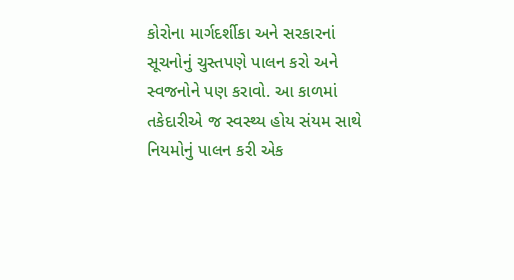કોરોના માર્ગદર્શીકા અને સરકારનાં સૂચનોનું ચુસ્તપણે પાલન કરો અને સ્વજનોને પણ કરાવો. આ કાળમાં તકેદારીએ જ સ્વસ્થ્ય હોય સંયમ સાથે નિયમોનું પાલન કરી એક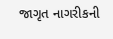જાગૃત નાગરીકની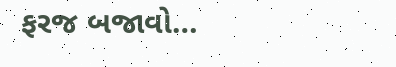ફરજ બજાવો…